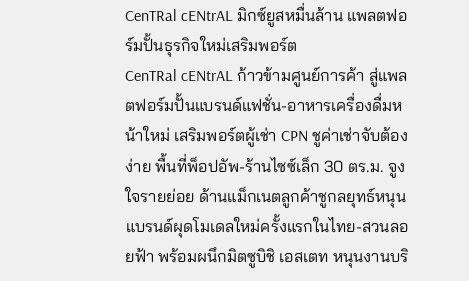CenTRal cENtrAL มิกซ์ยูสหมื่นล้าน แพลตฟอร์มปั้นธุรกิจใหม่เสริมพอร์ต
CenTRal cENtrAL ก้าวข้ามศูนย์การค้า สู่แพลตฟอร์มปั้นแบรนด์แฟชั่น-อาหารเครื่องดื่มหน้าใหม่ เสริมพอร์ตผู้เช่า CPN ชูค่าเช่าจับต้องง่าย พื้นที่พ็อปอัพ-ร้านไซซ์เล็ก 30 ตร.ม. จูงใจรายย่อย ด้านแม็กเนตลูกค้าชูกลยุทธ์หนุนแบรนด์ผุดโมเดลใหม่ครั้งแรกในไทย-สวนลอยฟ้า พร้อมผนึกมิตซูบิชิ เอสเตท หนุนงานบริ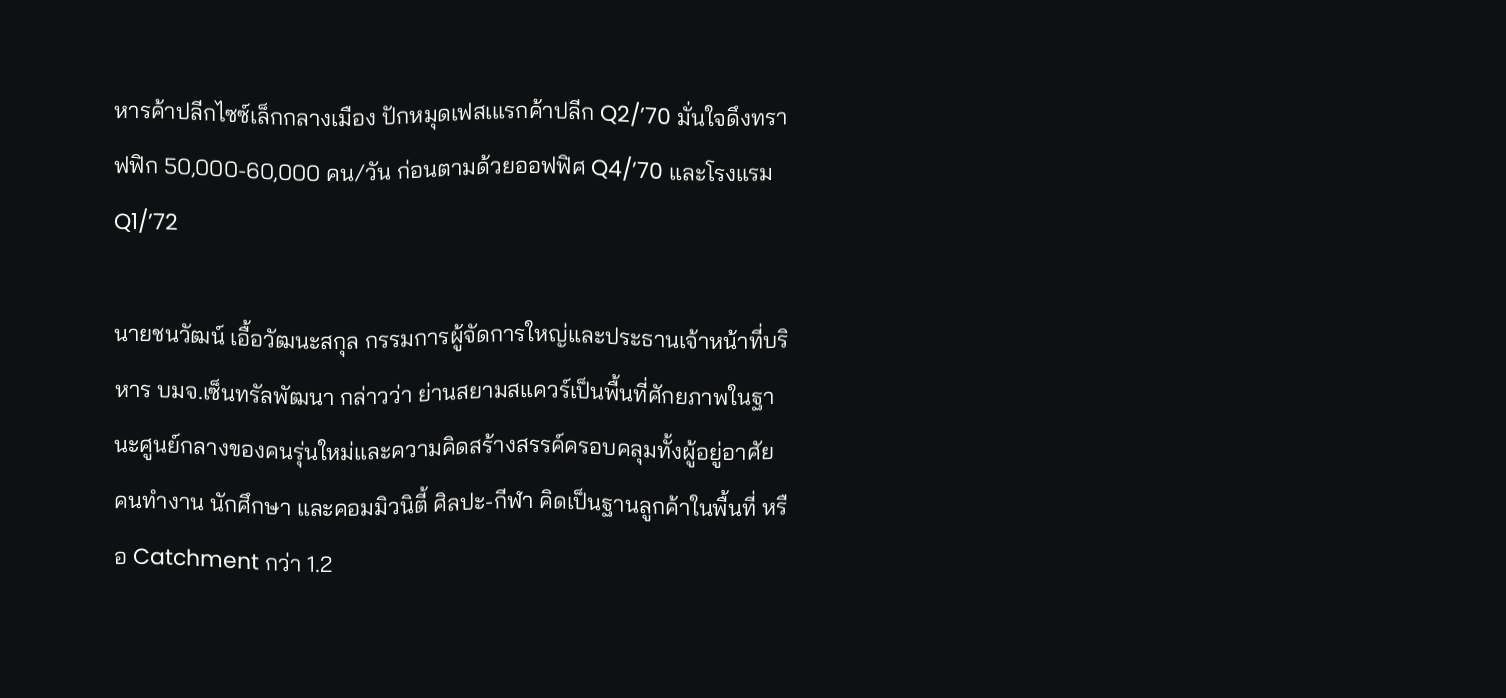หารค้าปลีกไซซ์เล็กกลางเมือง ปักหมุดเฟสเแรกค้าปลีก Q2/’70 มั่นใจดึงทราฟฟิก 50,000-60,000 คน/วัน ก่อนตามด้วยออฟฟิศ Q4/’70 และโรงแรม Q1/’72

นายชนวัฒน์ เอื้อวัฒนะสกุล กรรมการผู้จัดการใหญ่และประธานเจ้าหน้าที่บริหาร บมจ.เซ็นทรัลพัฒนา กล่าวว่า ย่านสยามสแควร์เป็นพื้นที่ศักยภาพในฐานะศูนย์กลางของคนรุ่นใหม่และความคิดสร้างสรรค์ครอบคลุมทั้งผู้อยู่อาศัย คนทำงาน นักศึกษา และคอมมิวนิตี้ ศิลปะ-กีฬา คิดเป็นฐานลูกค้าในพื้นที่ หรือ Catchment กว่า 1.2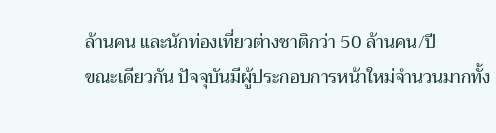ล้านคน และนักท่องเที่ยวต่างชาติกว่า 50 ล้านคน/ปี
ขณะเดียวกัน ปัจจุบันมีผู้ประกอบการหน้าใหม่จำนวนมากทั้ง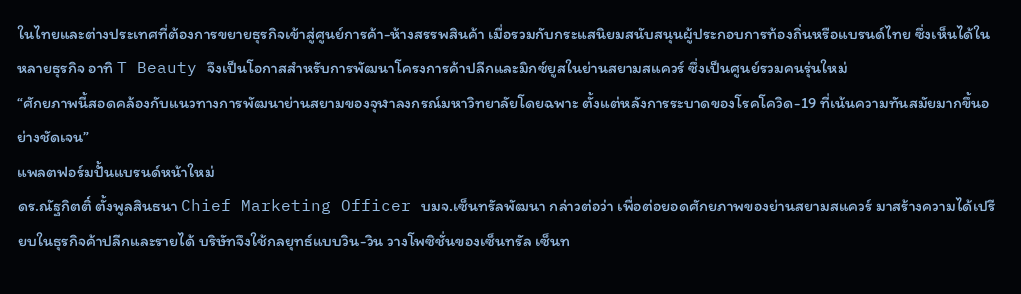ในไทยและต่างประเทศที่ต้องการขยายธุรกิจเข้าสู่ศูนย์การค้า-ห้างสรรพสินค้า เมื่อรวมกับกระแสนิยมสนับสนุนผู้ประกอบการท้องถิ่นหรือแบรนด์ไทย ซึ่งเห็นได้ในหลายธุรกิจ อาทิ T Beauty จึงเป็นโอกาสสำหรับการพัฒนาโครงการค้าปลีกและมิกซ์ยูสในย่านสยามสแควร์ ซึ่งเป็นศูนย์รวมคนรุ่นใหม่
“ศักยภาพนี้สอดคล้องกับแนวทางการพัฒนาย่านสยามของจุฬาลงกรณ์มหาวิทยาลัยโดยฉพาะ ตั้งแต่หลังการระบาดของโรคโควิด-19 ที่เน้นความทันสมัยมากขึ้นอย่างชัดเจน”
แพลตฟอร์มปั้นแบรนด์หน้าใหม่
ดร.ณัฐกิตติ์ ตั้งพูลสินธนา Chief Marketing Officer บมจ.เซ็นทรัลพัฒนา กล่าวต่อว่า เพื่อต่อยอดศักยภาพของย่านสยามสแควร์ มาสร้างความได้เปรียบในธุรกิจค้าปลีกและรายได้ บริษัทจึงใช้กลยุทธ์แบบวิน-วิน วางโพซิชั่นของเซ็นทรัล เซ็นท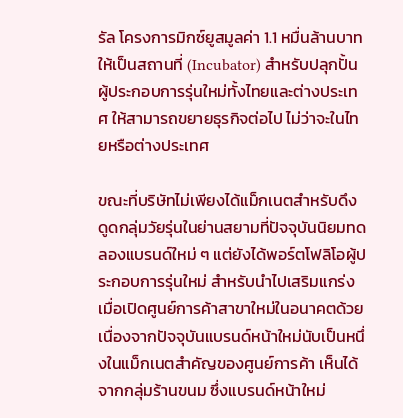รัล โครงการมิกซ์ยูสมูลค่า 1.1 หมื่นล้านบาท ให้เป็นสถานที่ (Incubator) สำหรับปลุกปั้นผู้ประกอบการรุ่นใหม่ทั้งไทยและต่างประเทศ ให้สามารถขยายธุรกิจต่อไป ไม่ว่าจะในไทยหรือต่างประเทศ

ขณะที่บริษัทไม่เพียงได้แม็กเนตสำหรับดึงดูดกลุ่มวัยรุ่นในย่านสยามที่ปัจจุบันนิยมทดลองแบรนด์ใหม่ ๆ แต่ยังได้พอร์ตโฟลิโอผู้ประกอบการรุ่นใหม่ สำหรับนำไปเสริมแกร่งเมื่อเปิดศูนย์การค้าสาขาใหม่ในอนาคตด้วย
เนื่องจากปัจจุบันแบรนด์หน้าใหม่นับเป็นหนึ่งในแม็กเนตสำคัญของศูนย์การค้า เห็นได้จากกลุ่มร้านขนม ซึ่งแบรนด์หน้าใหม่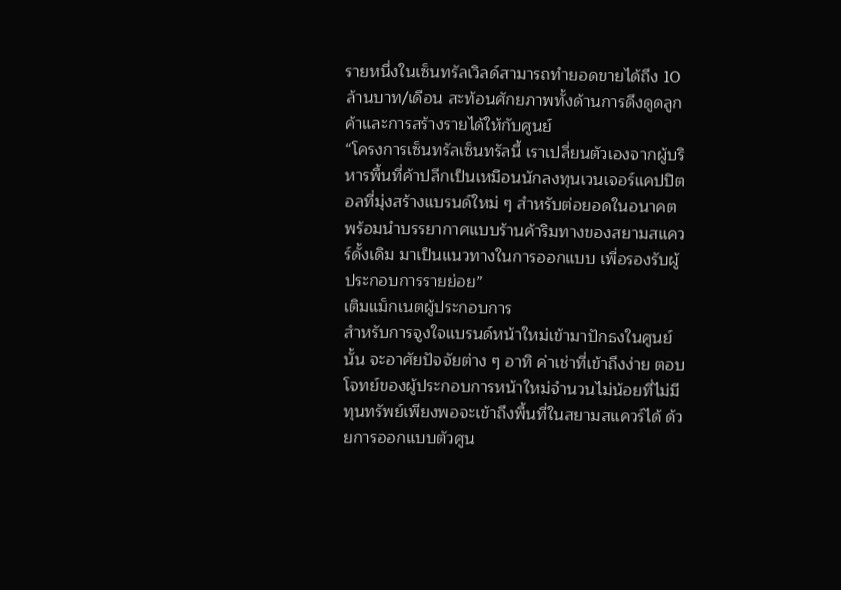รายหนึ่งในเซ็นทรัลเวิลด์สามารถทำยอดขายได้ถึง 10 ล้านบาท/เดือน สะท้อนศักยภาพทั้งด้านการดึงดูดลูกค้าและการสร้างรายได้ให้กับศูนย์
“โครงการเซ็นทรัลเซ็นทรัลนี้ เราเปลี่ยนตัวเองจากผู้บริหารพื้นที่ค้าปลีกเป็นเหมือนนักลงทุนเวนเจอร์แคปปิตอลที่มุ่งสร้างแบรนด์ใหม่ ๆ สำหรับต่อยอดในอนาคต พร้อมนำบรรยากาศแบบร้านค้าริมทางของสยามสแควร์ดั้งเดิม มาเป็นแนวทางในการออกแบบ เพื่อรองรับผู้ประกอบการรายย่อย”
เติมแม็กเนตผู้ประกอบการ
สำหรับการจูงใจแบรนด์หน้าใหม่เข้ามาปักธงในศูนย์นั้น จะอาศัยปัจจัยต่าง ๆ อาทิ ค่าเช่าที่เข้าถึงง่าย ตอบโจทย์ของผู้ประกอบการหน้าใหม่จำนวนไม่น้อยที่ไม่มีทุนทรัพย์เพียงพอจะเข้าถึงพื้นที่ในสยามสแควร์ได้ ด้วยการออกแบบตัวศูน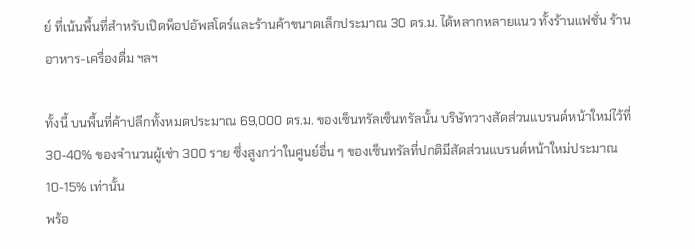ย์ ที่เน้นพื้นที่สำหรับเปิดพ็อปอัพสโตร์และร้านค้าขนาดเล็กประมาณ 30 ตร.ม. ได้หลากหลายแนว ทั้งร้านแฟชั่น ร้านอาหาร-เครื่องดื่ม ฯลฯ

ทั้งนี้ บนพื้นที่ค้าปลีกทั้งหมดประมาณ 69,000 ตร.ม. ของเซ็นทรัลเซ็นทรัลนั้น บริษัทวางสัดส่วนแบรนด์หน้าใหม่ไว้ที่ 30-40% ของจำนวนผู้เช่า 300 ราย ซึ่งสูงกว่าในศูนย์อื่น ๆ ของเซ็นทรัลที่ปกติมีสัดส่วนแบรนด์หน้าใหม่ประมาณ 10-15% เท่านั้น
พร้อ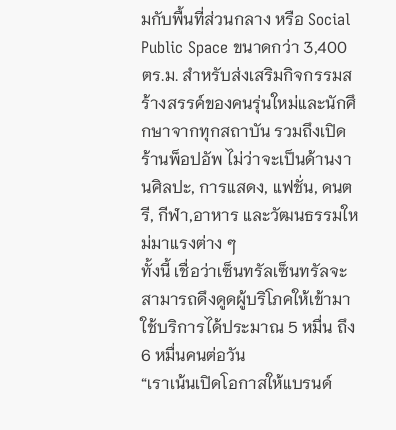มกับพื้นที่ส่วนกลาง หรือ Social Public Space ขนาดกว่า 3,400 ตร.ม. สำหรับส่งเสริมกิจกรรมสร้างสรรค์ของคนรุ่นใหม่และนักศึกษาจากทุกสถาบัน รวมถึงเปิดร้านพ็อปอัพ ไม่ว่าจะเป็นด้านงานศิลปะ, การแสดง, แฟชั่น, ดนตรี, กีฬา,อาหาร และวัฒนธรรมใหม่มาแรงต่าง ๆ
ทั้งนี้ เชื่อว่าเซ็นทรัลเซ็นทรัลจะสามารถดึงดูดผู้บริโภคให้เข้ามาใช้บริการได้ประมาณ 5 หมื่น ถึง 6 หมื่นคนต่อวัน
“เราเน้นเปิดโอกาสให้แบรนด์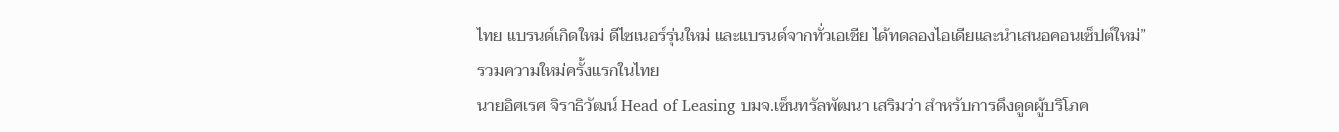ไทย แบรนด์เกิดใหม่ ดีไซเนอร์รุ่นใหม่ และแบรนด์จากทั่วเอเชีย ได้ทดลองไอเดียและนำเสนอคอนเซ็ปต์ใหม่”
รวมความใหม่ครั้งแรกในไทย
นายอิศเรศ จิราธิวัฒน์ Head of Leasing บมจ.เซ็นทรัลพัฒนา เสริมว่า สำหรับการดึงดูดผู้บริโภค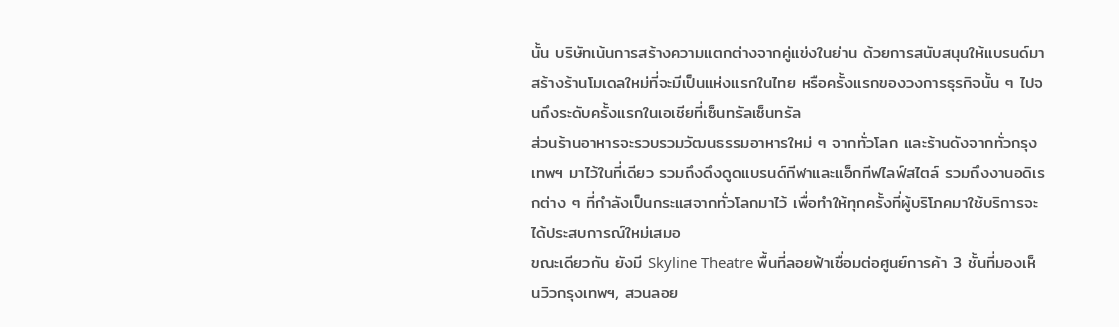นั้น บริษัทเน้นการสร้างความแตกต่างจากคู่แข่งในย่าน ด้วยการสนับสนุนให้แบรนด์มาสร้างร้านโมเดลใหม่ที่จะมีเป็นแห่งแรกในไทย หรือครั้งแรกของวงการธุรกิจนั้น ๆ ไปจนถึงระดับครั้งแรกในเอเชียที่เซ็นทรัลเซ็นทรัล
ส่วนร้านอาหารจะรวบรวมวัฒนธรรมอาหารใหม่ ๆ จากทั่วโลก และร้านดังจากทั่วกรุงเทพฯ มาไว้ในที่เดียว รวมถึงดึงดูดแบรนด์กีฬาและแอ็กทีฟไลฟ์สไตล์ รวมถึงงานอดิเรกต่าง ๆ ที่กำลังเป็นกระแสจากทั่วโลกมาไว้ เพื่อทำให้ทุกครั้งที่ผู้บริโภคมาใช้บริการจะได้ประสบการณ์ใหม่เสมอ
ขณะเดียวกัน ยังมี Skyline Theatre พื้นที่ลอยฟ้าเชื่อมต่อศูนย์การค้า 3 ชั้นที่มองเห็นวิวกรุงเทพฯ, สวนลอย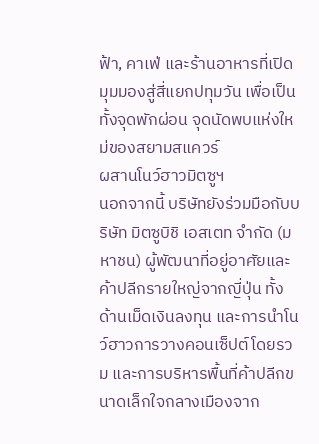ฟ้า, คาเฟ่ และร้านอาหารที่เปิดมุมมองสู่สี่แยกปทุมวัน เพื่อเป็นทั้งจุดพักผ่อน จุดนัดพบแห่งใหม่ของสยามสแควร์
ผสานโนว์ฮาวมิตซูฯ
นอกจากนี้ บริษัทยังร่วมมือกับบริษัท มิตซูบิชิ เอสเตท จำกัด (มหาชน) ผู้พัฒนาที่อยู่อาศัยและค้าปลีกรายใหญ่จากญี่ปุ่น ทั้งด้านเม็ดเงินลงทุน และการนำโนว์ฮาวการวางคอนเซ็ปต์โดยรวม และการบริหารพื้นที่ค้าปลีกขนาดเล็กใจกลางเมืองจาก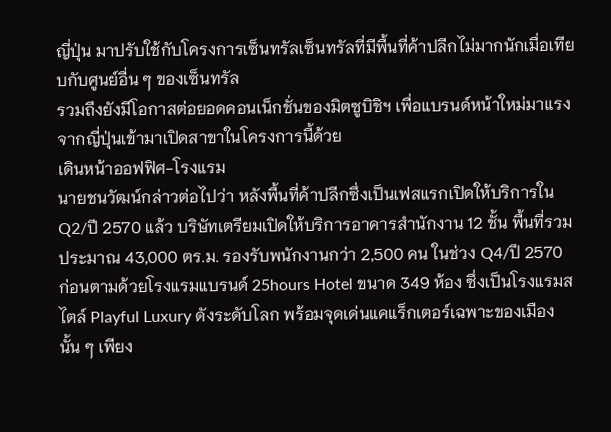ญี่ปุ่น มาปรับใช้กับโครงการเซ็นทรัลเซ็นทรัลที่มีพื้นที่ค้าปลีกไม่มากนักเมื่อเทียบกับศูนย์อื่น ๆ ของเซ็นทรัล
รวมถึงยังมีโอกาสต่อยอดคอนเน็กชั่นของมิตซูบิชิฯ เพื่อแบรนด์หน้าใหม่มาแรงจากญี่ปุ่นเข้ามาเปิดสาขาในโครงการนี้ด้วย
เดินหน้าออฟฟิศ-โรงแรม
นายชนวัฒน์กล่าวต่อไปว่า หลังพื้นที่ค้าปลีกซึ่งเป็นเฟสแรกเปิดให้บริการใน Q2/ปี 2570 แล้ว บริษัทเตรียมเปิดให้บริการอาคารสำนักงาน 12 ชั้น พื้นที่รวมประมาณ 43,000 ตร.ม. รองรับพนักงานกว่า 2,500 คน ในช่วง Q4/ปี 2570
ก่อนตามด้วยโรงแรมแบรนด์ 25hours Hotel ขนาด 349 ห้อง ซึ่งเป็นโรงแรมสไตล์ Playful Luxury ดังระดับโลก พร้อมจุดเด่นแคแร็กเตอร์เฉพาะของเมืองนั้น ๆ เพียง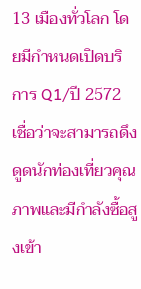13 เมืองทั่วโลก โดยมีกำหนดเปิดบริการ Q1/ปี 2572 เชื่อว่าจะสามารถดึงดูดนักท่องเที่ยวคุณภาพและมีกำลังซื้อสูงเข้า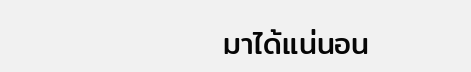มาได้แน่นอน